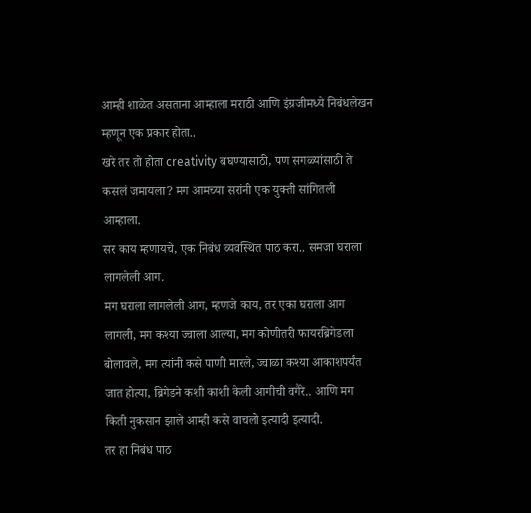आम्ही शाळेत असताना आम्हाला मराठी आणि इंग्रजीमध्ये निबंधलेखन म्हणून एक प्रकार होता..
खरे तर तो होता creativity बघण्यासाठी, पण सगळ्यांसाठी ते कसलं जमायला? मग आमच्या सरांनी एक युक्ती सांगितली आम्हाला.
सर काय म्हणायचे, एक निबंध व्यवस्थित पाठ करा.. समजा घराला लागलेली आग.
मग घराला लागलेली आग, म्हणजे काय, तर एका घराला आग लागली, मग कश्या ज्वाला आल्या, मग कोणीतरी फायरब्रिगेडला बोलावले, मग त्यांनी कसे पाणी मारले, ज्वाळा कश्या आकाशपर्यंत जात होत्या, ब्रिगेडने कशी काशी केली आगीची वगैरे.. आणि मग किती नुकसान झाले आम्ही कसे वाचलो इत्यादी इत्यादी.
तर हा निबंध पाठ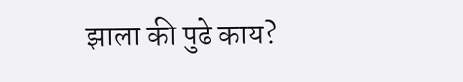झाला की पुढे काय?